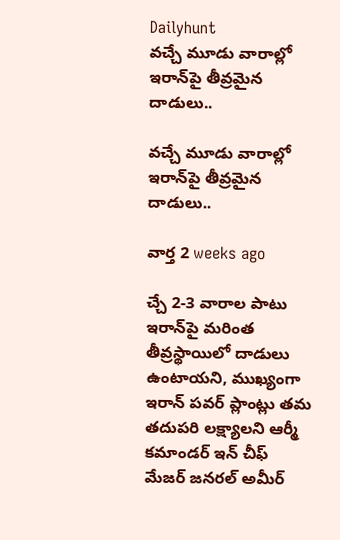Dailyhunt
వచ్చే మూడు వారాల్లో ఇరాన్‌పై తీవ్రమైన దాడులు..

వచ్చే మూడు వారాల్లో ఇరాన్‌పై తీవ్రమైన దాడులు..

వార్త 2 weeks ago

చ్చే 2-3 వారాల పాటు ఇరాన్‌పై మరింత తీవ్రస్థాయిలో దాడులు ఉంటాయని, ముఖ్యంగా ఇరాన్ పవర్ ప్లాంట్లు తమ తదుపరి లక్ష్యాలని ఆర్మీ కమాండర్ ఇన్ చీఫ్ మేజర్ జనరల్ అమీర్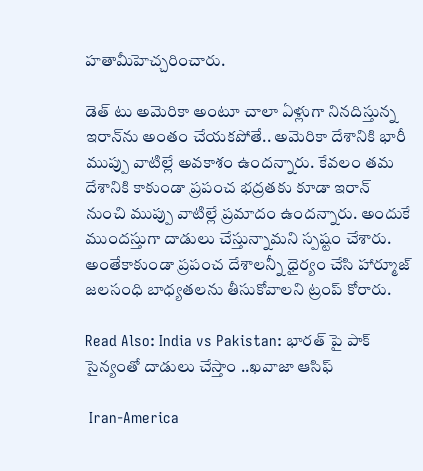హతామీహెచ్చరించారు.

డెత్ టు అమెరికా అంటూ చాలా ఏళ్లుగా నినదిస్తున్న ఇరాన్‌ను అంతం చేయకపోతే.. అమెరికా దేశానికి భారీ ముప్పు వాటిల్లే అవకాశం ఉందన్నారు. కేవలం తమ దేశానికి కాకుండా ప్రపంచ భద్రతకు కూడా ఇరాన్ నుంచి ముప్పు వాటిల్లే ప్రమాదం ఉందన్నారు. అందుకే ముందస్తుగా దాడులు చేస్తున్నామని స్పష్టం చేశారు. అంతేకాకుండా ప్రపంచ దేశాలన్నీ ధైర్యం చేసి హార్మూజ్ జలసంధి బాధ్యతలను తీసుకోవాలని ట్రంప్ కోరారు.

Read Also: India vs Pakistan: భారత్‌ పై పాక్ సైన్యంతో దాడులు చేస్తాం ..ఖవాజా ఆసిఫ్

 Iran-America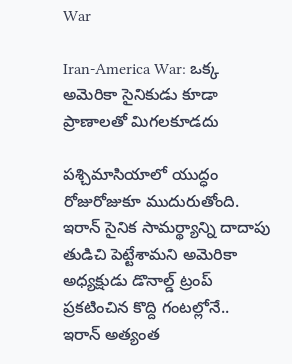War

Iran-America War: ఒక్క అమెరికా సైనికుడు కూడా ప్రాణాలతో మిగలకూడదు

పశ్చిమాసియాలో యుద్ధం రోజురోజుకూ ముదురుతోంది. ఇరాన్ సైనిక సామర్థ్యాన్ని దాదాపు తుడిచి పెట్టేశామని అమెరికా అధ్యక్షుడు డొనాల్డ్ ట్రంప్ ప్రకటించిన కొద్ది గంటల్లోనే.. ఇరాన్ అత్యంత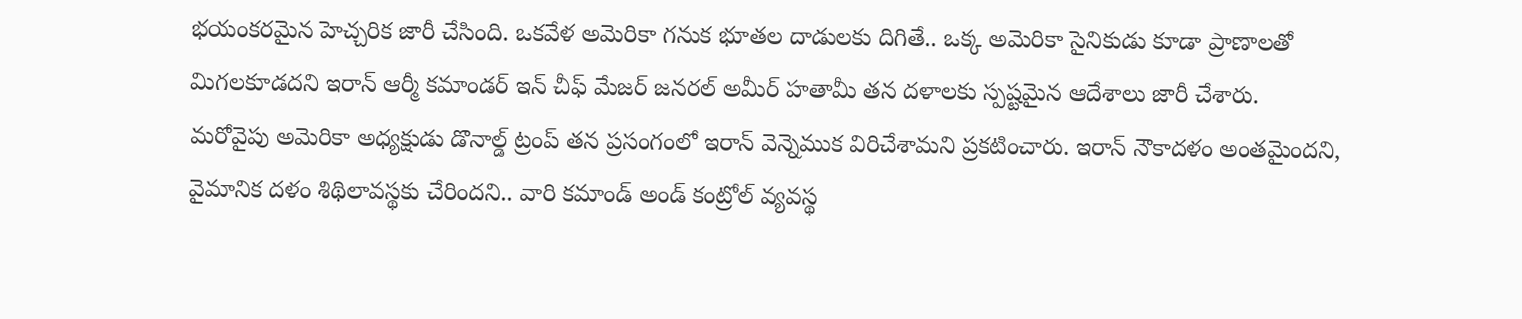భయంకరమైన హెచ్చరిక జారీ చేసింది. ఒకవేళ అమెరికా గనుక భూతల దాడులకు దిగితే.. ఒక్క అమెరికా సైనికుడు కూడా ప్రాణాలతో మిగలకూడదని ఇరాన్ ఆర్మీ కమాండర్ ఇన్ చీఫ్ మేజర్ జనరల్ అమీర్ హతామీ తన దళాలకు స్పష్టమైన ఆదేశాలు జారీ చేశారు. మరోవైపు అమెరికా అధ్యక్షుడు డొనాల్డ్ ట్రంప్ తన ప్రసంగంలో ఇరాన్ వెన్నెముక విరిచేశామని ప్రకటించారు. ఇరాన్ నౌకాదళం అంతమైందని, వైమానిక దళం శిథిలావస్థకు చేరిందని.. వారి కమాండ్ అండ్ కంట్రోల్ వ్యవస్థ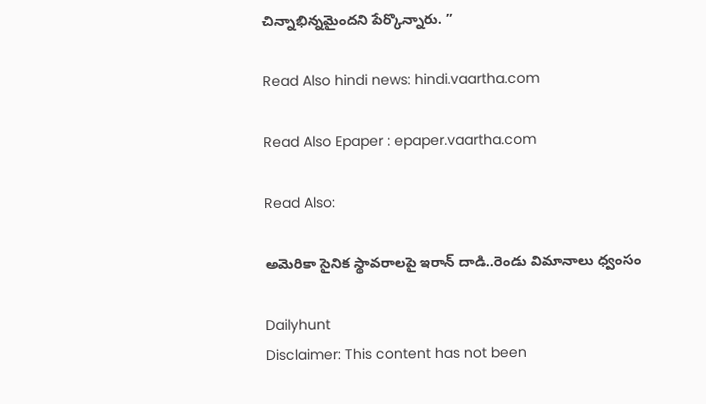చిన్నాభిన్నమైందని పేర్కొన్నారు. ”

Read Also hindi news: hindi.vaartha.com

Read Also Epaper : epaper.vaartha.com

Read Also:

అమెరికా సైనిక స్థావరాలపై ఇరాన్ దాడి..రెండు విమానాలు ధ్వంసం

Dailyhunt
Disclaimer: This content has not been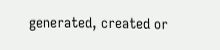generated, created or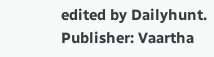edited by Dailyhunt. Publisher: Vaartha